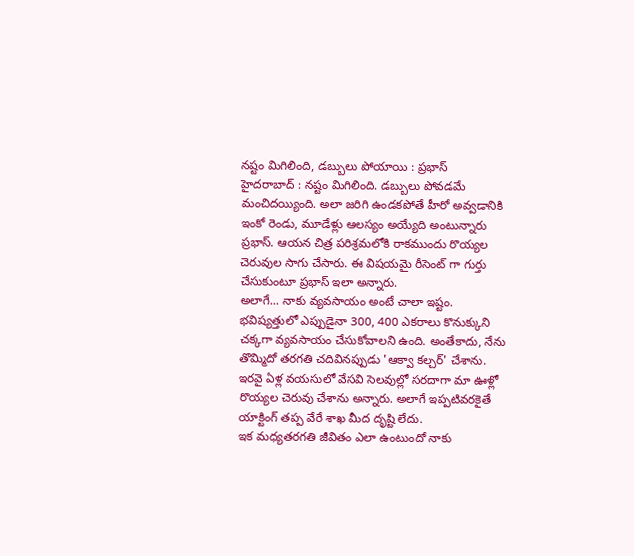నష్టం మిగిలింది, డబ్బులు పోయాయి : ప్రభాస్
హైదరాబాద్ : నష్టం మిగిలింది. డబ్బులు పోవడమే మంచిదయ్యింది. అలా జరిగి ఉండకపోతే హీరో అవ్వడానికి ఇంకో రెండు, మూడేళ్లు ఆలస్యం అయ్యేది అంటున్నారు ప్రభాస్. ఆయన చిత్ర పరిశ్రమలోకి రాకముందు రొయ్యల చెరువుల సాగు చేసారు. ఈ విషయమై రీసెంట్ గా గుర్తు చేసుకుంటూ ప్రభాస్ ఇలా అన్నారు.
అలాగే... నాకు వ్యవసాయం అంటే చాలా ఇష్టం. భవిష్యత్తులో ఎప్పుడైనా 300, 400 ఎకరాలు కొనుక్కుని చక్కగా వ్యవసాయం చేసుకోవాలని ఉంది. అంతేకాదు, నేను తొమ్మిదో తరగతి చదివినప్పుడు 'ఆక్వా కల్చర్' చేశాను. ఇరవై ఏళ్ల వయసులో వేసవి సెలవుల్లో సరదాగా మా ఊళ్లో రొయ్యల చెరువు చేశాను అన్నారు. అలాగే ఇప్పటివరకైతే యాక్టింగ్ తప్ప వేరే శాఖ మీద దృష్టి లేదు.
ఇక మధ్యతరగతి జీవితం ఎలా ఉంటుందో నాకు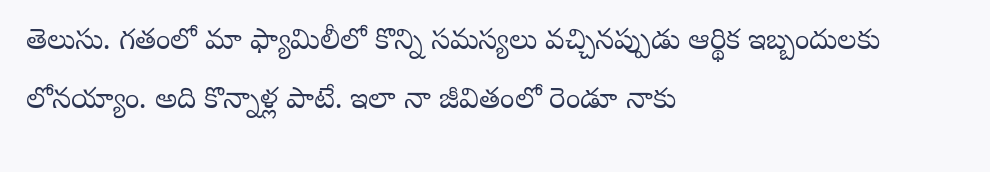తెలుసు. గతంలో మా ఫ్యామిలీలో కొన్ని సమస్యలు వచ్చినప్పుడు ఆర్థిక ఇబ్బందులకు లోనయ్యాం. అది కొన్నాళ్ల పాటే. ఇలా నా జీవితంలో రెండూ నాకు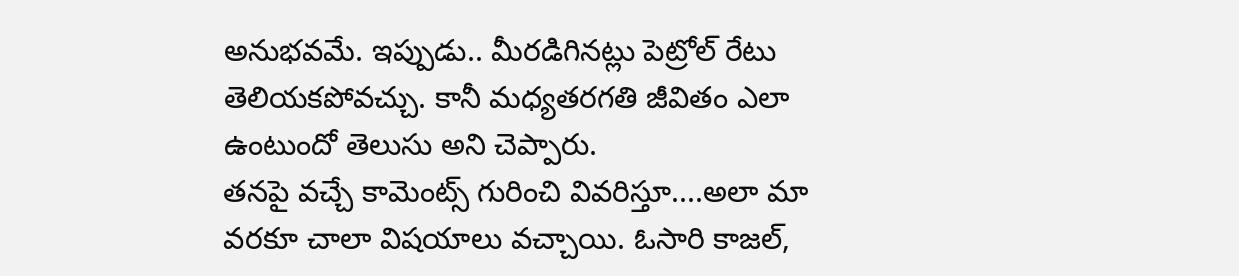అనుభవమే. ఇప్పుడు.. మీరడిగినట్లు పెట్రోల్ రేటు తెలియకపోవచ్చు. కానీ మధ్యతరగతి జీవితం ఎలా ఉంటుందో తెలుసు అని చెప్పారు.
తనపై వచ్చే కామెంట్స్ గురించి వివరిస్తూ....అలా మా వరకూ చాలా విషయాలు వచ్చాయి. ఓసారి కాజల్,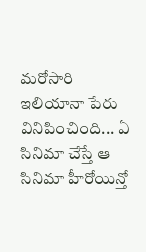మరోసారి ఇలియానా పేరు వినిపించింది... ఏ సినిమా చేస్తే ఆ సినిమా హీరోయిన్తో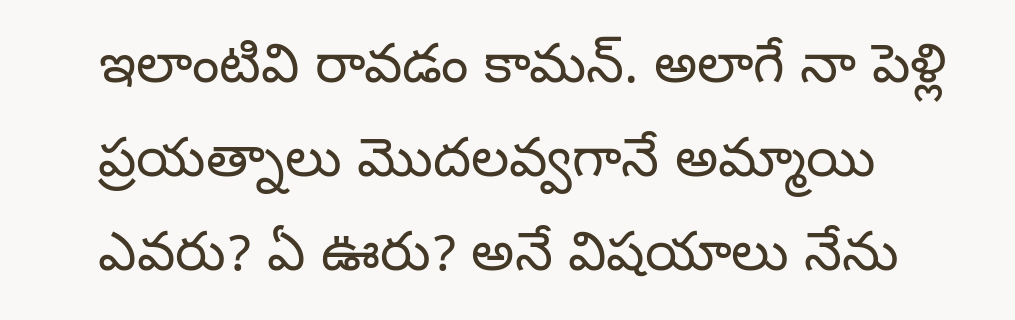ఇలాంటివి రావడం కామన్. అలాగే నా పెళ్లి ప్రయత్నాలు మొదలవ్వగానే అమ్మాయి ఎవరు? ఏ ఊరు? అనే విషయాలు నేను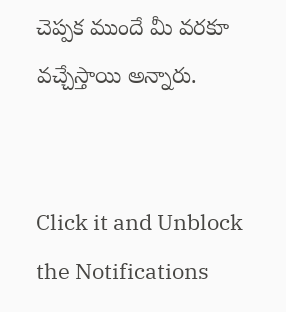చెప్పక ముందే మీ వరకూ వచ్చేస్తాయి అన్నారు.


Click it and Unblock the Notifications